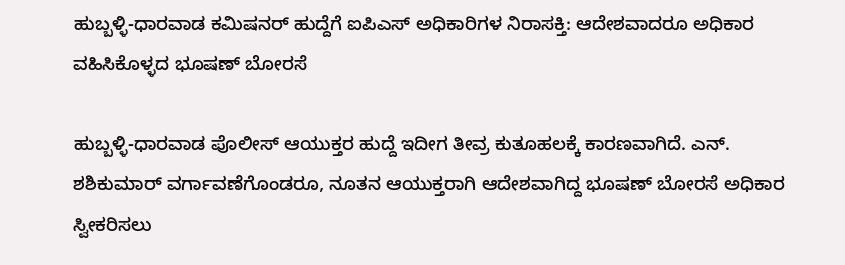ಹುಬ್ಬಳ್ಳಿ-ಧಾರವಾಡ ಕಮಿಷನರ್ ಹುದ್ದೆಗೆ ಐಪಿಎಸ್ ಅಧಿಕಾರಿಗಳ ನಿರಾಸಕ್ತಿ: ಆದೇಶವಾದರೂ ಅಧಿಕಾರ ವಹಿಸಿಕೊಳ್ಳದ ಭೂಷಣ್ ಬೋರಸೆ

ಹುಬ್ಬಳ್ಳಿ-ಧಾರವಾಡ ಪೊಲೀಸ್ ಆಯುಕ್ತರ ಹುದ್ದೆ ಇದೀಗ ತೀವ್ರ ಕುತೂಹಲಕ್ಕೆ ಕಾರಣವಾಗಿದೆ. ಎನ್. ಶಶಿಕುಮಾರ್ ವರ್ಗಾವಣೆಗೊಂಡರೂ, ನೂತನ ಆಯುಕ್ತರಾಗಿ ಆದೇಶವಾಗಿದ್ದ ಭೂಷಣ್ ಬೋರಸೆ ಅಧಿಕಾರ ಸ್ವೀಕರಿಸಲು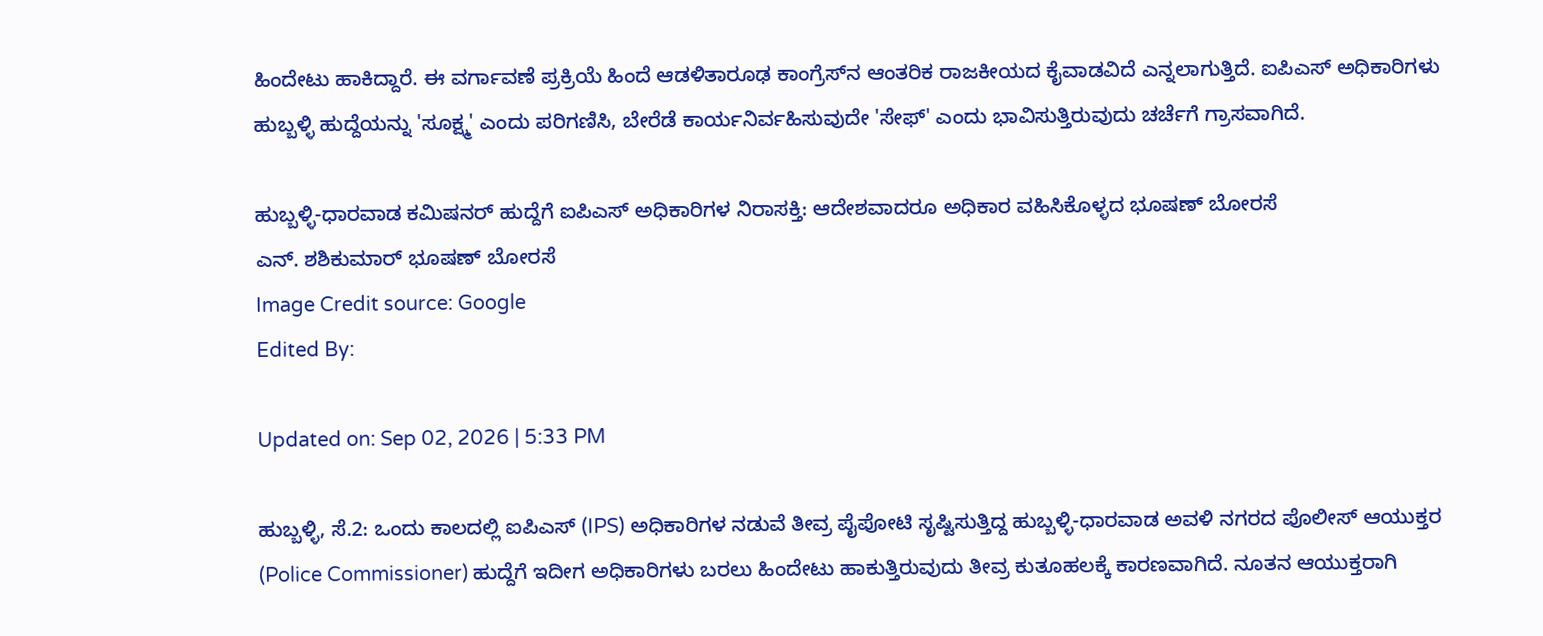ಹಿಂದೇಟು ಹಾಕಿದ್ದಾರೆ. ಈ ವರ್ಗಾವಣೆ ಪ್ರಕ್ರಿಯೆ ಹಿಂದೆ ಆಡಳಿತಾರೂಢ ಕಾಂಗ್ರೆಸ್‌ನ ಆಂತರಿಕ ರಾಜಕೀಯದ ಕೈವಾಡವಿದೆ ಎನ್ನಲಾಗುತ್ತಿದೆ. ಐಪಿಎಸ್ ಅಧಿಕಾರಿಗಳು ಹುಬ್ಬಳ್ಳಿ ಹುದ್ದೆಯನ್ನು 'ಸೂಕ್ಷ್ಮ' ಎಂದು ಪರಿಗಣಿಸಿ, ಬೇರೆಡೆ ಕಾರ್ಯನಿರ್ವಹಿಸುವುದೇ 'ಸೇಫ್' ಎಂದು ಭಾವಿಸುತ್ತಿರುವುದು ಚರ್ಚೆಗೆ ಗ್ರಾಸವಾಗಿದೆ.

ಹುಬ್ಬಳ್ಳಿ-ಧಾರವಾಡ ಕಮಿಷನರ್ ಹುದ್ದೆಗೆ ಐಪಿಎಸ್ ಅಧಿಕಾರಿಗಳ ನಿರಾಸಕ್ತಿ: ಆದೇಶವಾದರೂ ಅಧಿಕಾರ ವಹಿಸಿಕೊಳ್ಳದ ಭೂಷಣ್ ಬೋರಸೆ
ಎನ್. ಶಶಿಕುಮಾರ್ ಭೂಷಣ್ ಬೋರಸೆ
Image Credit source: Google
Edited By:

Updated on: Sep 02, 2026 | 5:33 PM

ಹುಬ್ಬಳ್ಳಿ, ಸೆ.2: ಒಂದು ಕಾಲದಲ್ಲಿ ಐಪಿಎಸ್ (IPS) ಅಧಿಕಾರಿಗಳ ನಡುವೆ ತೀವ್ರ ಪೈಪೋಟಿ ಸೃಷ್ಟಿಸುತ್ತಿದ್ದ ಹುಬ್ಬಳ್ಳಿ-ಧಾರವಾಡ ಅವಳಿ ನಗರದ ಪೊಲೀಸ್ ಆಯುಕ್ತರ (Police Commissioner) ಹುದ್ದೆಗೆ ಇದೀಗ ಅಧಿಕಾರಿಗಳು ಬರಲು ಹಿಂದೇಟು ಹಾಕುತ್ತಿರುವುದು ತೀವ್ರ ಕುತೂಹಲಕ್ಕೆ ಕಾರಣವಾಗಿದೆ. ನೂತನ ಆಯುಕ್ತರಾಗಿ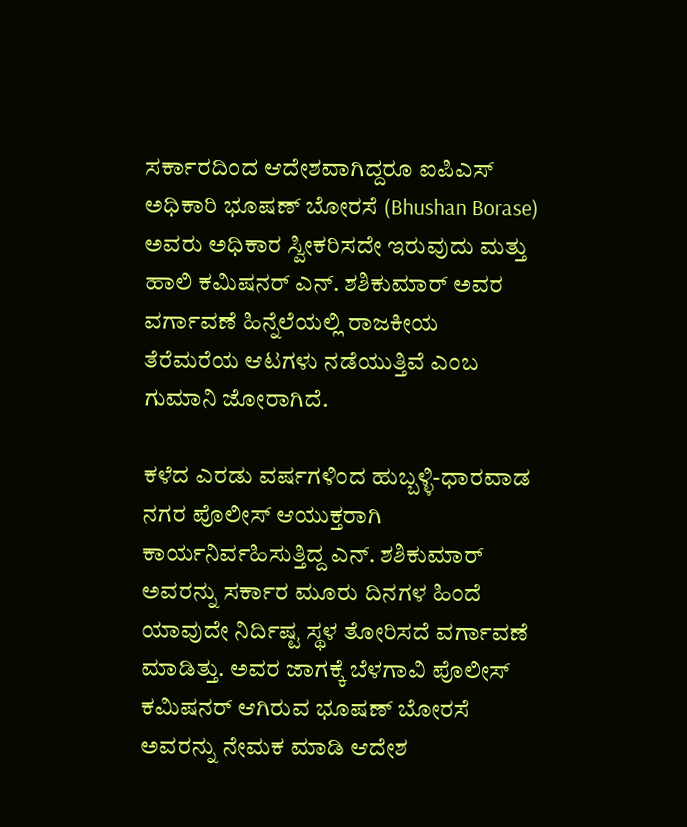ಸರ್ಕಾರದಿಂದ ಆದೇಶವಾಗಿದ್ದರೂ ಐಪಿಎಸ್ ಅಧಿಕಾರಿ ಭೂಷಣ್ ಬೋರಸೆ (Bhushan Borase) ಅವರು ಅಧಿಕಾರ ಸ್ವೀಕರಿಸದೇ ಇರುವುದು ಮತ್ತು ಹಾಲಿ ಕಮಿಷನರ್ ಎನ್. ಶಶಿಕುಮಾರ್ ಅವರ ವರ್ಗಾವಣೆ ಹಿನ್ನೆಲೆಯಲ್ಲಿ ರಾಜಕೀಯ ತೆರೆಮರೆಯ ಆಟಗಳು ನಡೆಯುತ್ತಿವೆ ಎಂಬ ಗುಮಾನಿ ಜೋರಾಗಿದೆ.

ಕಳೆದ ಎರಡು ವರ್ಷಗಳಿಂದ ಹುಬ್ಬಳ್ಳಿ-ಧಾರವಾಡ ನಗರ ಪೊಲೀಸ್ ಆಯುಕ್ತರಾಗಿ ಕಾರ್ಯನಿರ್ವಹಿಸುತ್ತಿದ್ದ ಎನ್. ಶಶಿಕುಮಾರ್ ಅವರನ್ನು ಸರ್ಕಾರ ಮೂರು ದಿನಗಳ ಹಿಂದೆ ಯಾವುದೇ ನಿರ್ದಿಷ್ಟ ಸ್ಥಳ ತೋರಿಸದೆ ವರ್ಗಾವಣೆ ಮಾಡಿತ್ತು. ಅವರ ಜಾಗಕ್ಕೆ ಬೆಳಗಾವಿ ಪೊಲೀಸ್ ಕಮಿಷನರ್ ಆಗಿರುವ ಭೂಷಣ್ ಬೋರಸೆ ಅವರನ್ನು ನೇಮಕ ಮಾಡಿ ಆದೇಶ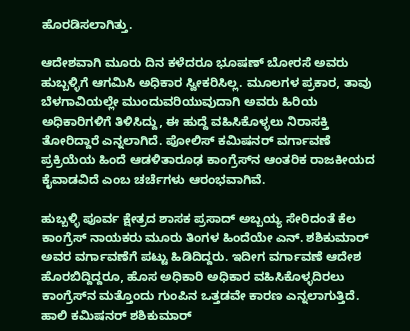ಹೊರಡಿಸಲಾಗಿತ್ತು.

ಆದೇಶವಾಗಿ ಮೂರು ದಿನ ಕಳೆದರೂ ಭೂಷಣ್ ಬೋರಸೆ ಅವರು ಹುಬ್ಬಳ್ಳಿಗೆ ಆಗಮಿಸಿ ಅಧಿಕಾರ ಸ್ವೀಕರಿಸಿಲ್ಲ. ಮೂಲಗಳ ಪ್ರಕಾರ, ತಾವು ಬೆಳಗಾವಿಯಲ್ಲೇ ಮುಂದುವರಿಯುವುದಾಗಿ ಅವರು ಹಿರಿಯ ಅಧಿಕಾರಿಗಳಿಗೆ ತಿಳಿಸಿದ್ದು, ಈ ಹುದ್ದೆ ವಹಿಸಿಕೊಳ್ಳಲು ನಿರಾಸಕ್ತಿ ತೋರಿದ್ದಾರೆ ಎನ್ನಲಾಗಿದೆ. ಪೋಲಿಸ್ ಕಮಿಷನರ್ ವರ್ಗಾವಣೆ ಪ್ರಕ್ರಿಯೆಯ ಹಿಂದೆ ಆಡಳಿತಾರೂಢ ಕಾಂಗ್ರೆಸ್‌ನ ಆಂತರಿಕ ರಾಜಕೀಯದ ಕೈವಾಡವಿದೆ ಎಂಬ ಚರ್ಚೆಗಳು ಆರಂಭವಾಗಿವೆ.

ಹುಬ್ಬಳ್ಳಿ ಪೂರ್ವ ಕ್ಷೇತ್ರದ ಶಾಸಕ ಪ್ರಸಾದ್ ಅಬ್ಬಯ್ಯ ಸೇರಿದಂತೆ ಕೆಲ ಕಾಂಗ್ರೆಸ್ ನಾಯಕರು ಮೂರು ತಿಂಗಳ ಹಿಂದೆಯೇ ಎನ್. ಶಶಿಕುಮಾರ್ ಅವರ ವರ್ಗಾವಣೆಗೆ ಪಟ್ಟು ಹಿಡಿದಿದ್ದರು. ಇದೀಗ ವರ್ಗಾವಣೆ ಆದೇಶ ಹೊರಬಿದ್ದಿದ್ದರೂ, ಹೊಸ ಅಧಿಕಾರಿ ಅಧಿಕಾರ ವಹಿಸಿಕೊಳ್ಳದಿರಲು ಕಾಂಗ್ರೆಸ್‌ನ ಮತ್ತೊಂದು ಗುಂಪಿನ ಒತ್ತಡವೇ ಕಾರಣ ಎನ್ನಲಾಗುತ್ತಿದೆ. ಹಾಲಿ ಕಮಿಷನರ್ ಶಶಿಕುಮಾರ್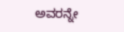ಅವರನ್ನೇ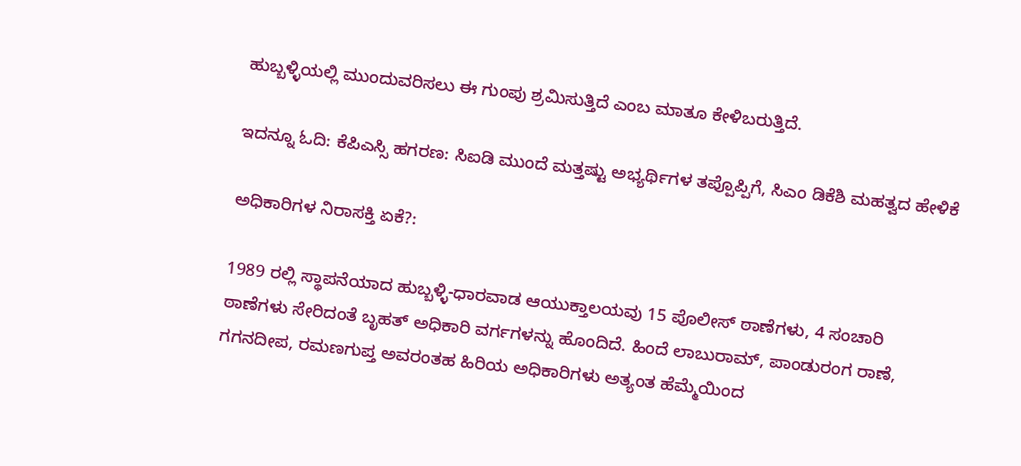ಹುಬ್ಬಳ್ಳಿಯಲ್ಲಿ ಮುಂದುವರಿಸಲು ಈ ಗುಂಪು ಶ್ರಮಿಸುತ್ತಿದೆ ಎಂಬ ಮಾತೂ ಕೇಳಿಬರುತ್ತಿದೆ.

ಇದನ್ನೂ ಓದಿ: ಕೆಪಿಎಸ್ಸಿ ಹಗರಣ: ಸಿಐಡಿ ಮುಂದೆ ಮತ್ತಷ್ಟು ಅಭ್ಯರ್ಥಿಗಳ ತಪ್ಪೊಪ್ಪಿಗೆ, ಸಿಎಂ ಡಿಕೆಶಿ ಮಹತ್ವದ ಹೇಳಿಕೆ

ಅಧಿಕಾರಿಗಳ ನಿರಾಸಕ್ತಿ ಏಕೆ?:

1989 ರಲ್ಲಿ ಸ್ಥಾಪನೆಯಾದ ಹುಬ್ಬಳ್ಳಿ-ಧಾರವಾಡ ಆಯುಕ್ತಾಲಯವು 15 ಪೊಲೀಸ್ ಠಾಣೆಗಳು, 4 ಸಂಚಾರಿ ಠಾಣೆಗಳು ಸೇರಿದಂತೆ ಬೃಹತ್ ಅಧಿಕಾರಿ ವರ್ಗಗಳನ್ನು ಹೊಂದಿದೆ. ಹಿಂದೆ ಲಾಬುರಾಮ್, ಪಾಂಡುರಂಗ ರಾಣೆ, ಗಗನದೀಪ, ರಮಣಗುಪ್ತ ಅವರಂತಹ ಹಿರಿಯ ಅಧಿಕಾರಿಗಳು ಅತ್ಯಂತ ಹೆಮ್ಮೆಯಿಂದ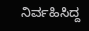ನಿರ್ವಹಿಸಿದ್ದ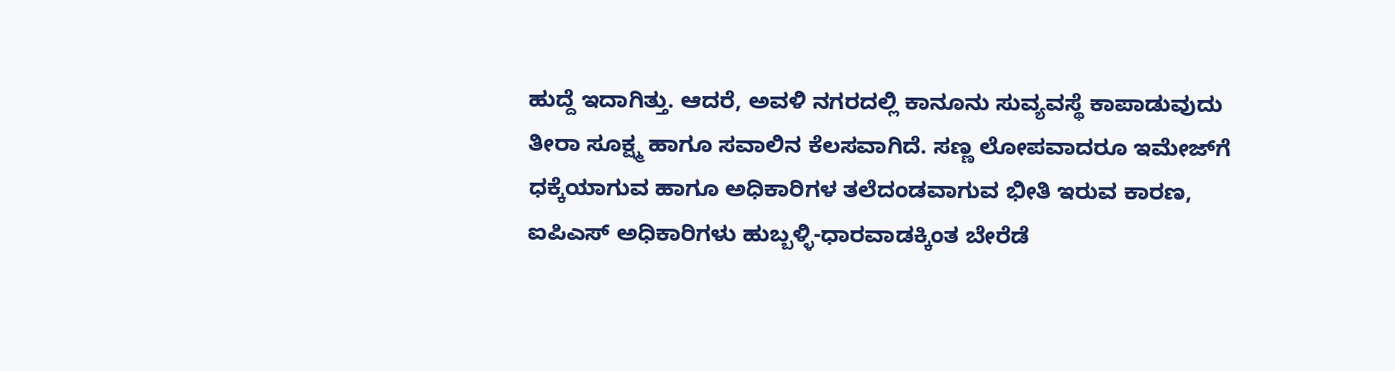ಹುದ್ದೆ ಇದಾಗಿತ್ತು. ಆದರೆ, ಅವಳಿ ನಗರದಲ್ಲಿ ಕಾನೂನು ಸುವ್ಯವಸ್ಥೆ ಕಾಪಾಡುವುದು ತೀರಾ ಸೂಕ್ಷ್ಮ ಹಾಗೂ ಸವಾಲಿನ ಕೆಲಸವಾಗಿದೆ. ಸಣ್ಣ ಲೋಪವಾದರೂ ಇಮೇಜ್‌ಗೆ ಧಕ್ಕೆಯಾಗುವ ಹಾಗೂ ಅಧಿಕಾರಿಗಳ ತಲೆದಂಡವಾಗುವ ಭೀತಿ ಇರುವ ಕಾರಣ, ಐಪಿಎಸ್ ಅಧಿಕಾರಿಗಳು ಹುಬ್ಬಳ್ಳಿ-ಧಾರವಾಡಕ್ಕಿಂತ ಬೇರೆಡೆ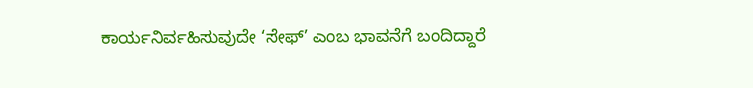ಕಾರ್ಯನಿರ್ವಹಿಸುವುದೇ ‘ಸೇಫ್’ ಎಂಬ ಭಾವನೆಗೆ ಬಂದಿದ್ದಾರೆ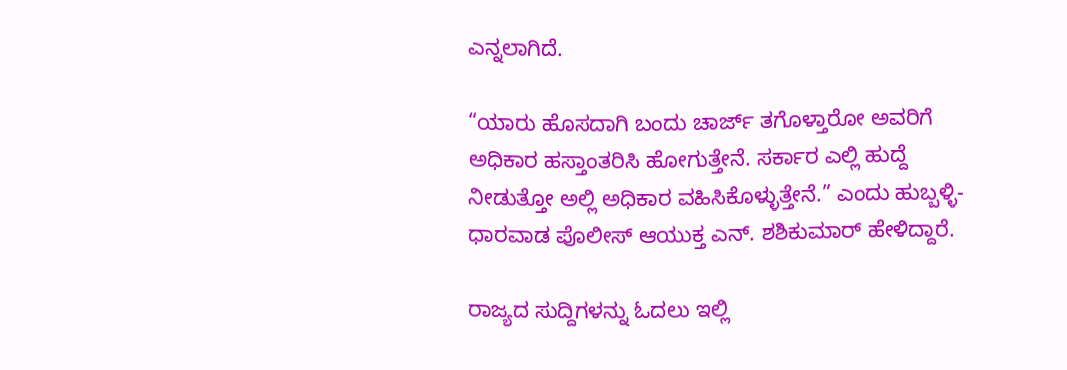ಎನ್ನಲಾಗಿದೆ.

“ಯಾರು ಹೊಸದಾಗಿ ಬಂದು ಚಾರ್ಜ್ ತಗೊಳ್ತಾರೋ ಅವರಿಗೆ ಅಧಿಕಾರ ಹಸ್ತಾಂತರಿಸಿ ಹೋಗುತ್ತೇನೆ. ಸರ್ಕಾರ ಎಲ್ಲಿ ಹುದ್ದೆ ನೀಡುತ್ತೋ ಅಲ್ಲಿ ಅಧಿಕಾರ ವಹಿಸಿಕೊಳ್ಳುತ್ತೇನೆ.” ಎಂದು ಹುಬ್ಬಳ್ಳಿ-ಧಾರವಾಡ ಪೊಲೀಸ್ ಆಯುಕ್ತ ಎನ್. ಶಶಿಕುಮಾರ್ ಹೇಳಿದ್ದಾರೆ.

ರಾಜ್ಯದ ಸುದ್ದಿಗಳನ್ನು ಓದಲು ಇಲ್ಲಿ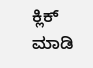ಕ್ಲಿಕ್ ಮಾಡಿ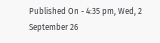Published On - 4:35 pm, Wed, 2 September 26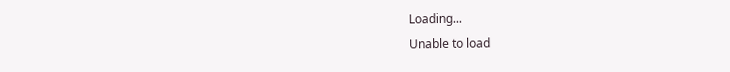Loading...
Unable to load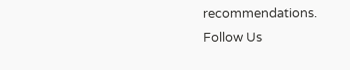recommendations.
Follow Us